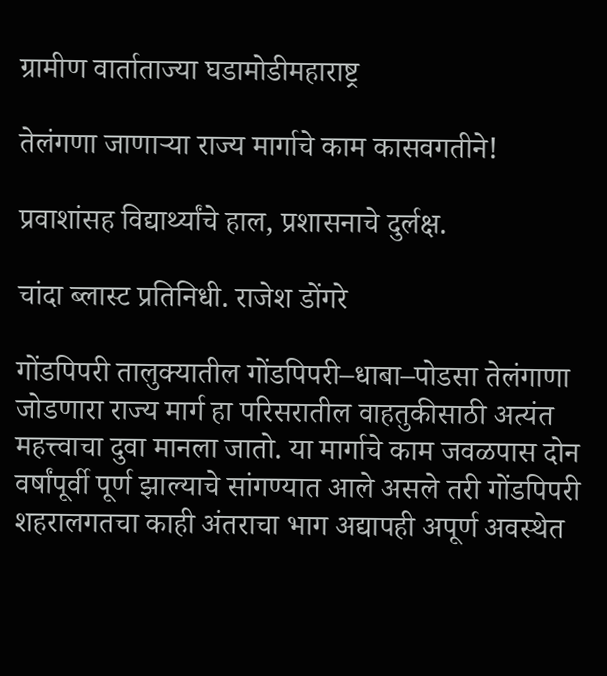ग्रामीण वार्ताताज्या घडामोडीमहाराष्ट्र

तेलंगणा जाणाऱ्या राज्य मार्गाचे काम कासवगतीने!

प्रवाशांसह विद्यार्थ्यांचे हाल, प्रशासनाचे दुर्लक्ष.

चांदा ब्लास्ट प्रतिनिधी. राजेश डोंगरे

गोंडपिपरी तालुक्यातील गोंडपिपरी–धाबा–पोडसा तेलंगाणा जोडणारा राज्य मार्ग हा परिसरातील वाहतुकीसाठी अत्यंत महत्त्वाचा दुवा मानला जातो. या मार्गाचे काम जवळपास दोन वर्षांपूर्वी पूर्ण झाल्याचे सांगण्यात आले असले तरी गोंडपिपरी शहरालगतचा काही अंतराचा भाग अद्यापही अपूर्ण अवस्थेत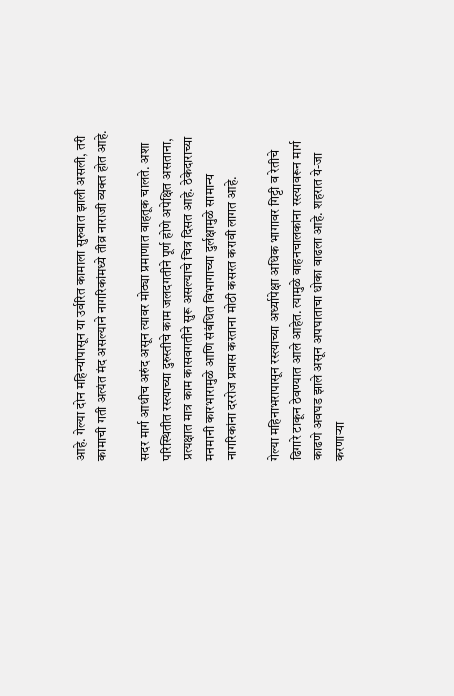आहे. गेल्या दोन महिन्यांपासून या उर्वरित कामाला सुरुवात झाली असली, तरी कामाची गती अत्यंत मंद असल्याने नागरिकांमध्ये तीव्र नाराजी व्यक्त होत आहे.

सदर मार्ग आधीच अरुंद असून त्यावर मोठ्या प्रमाणात वाहतूक चालते. अशा परिस्थितीत रस्त्याच्या दुरुस्तीचे काम जलदगतीने पूर्ण होणे अपेक्षित असताना, प्रत्यक्षात मात्र काम कासवगतीने सुरू असल्याचे चित्र दिसत आहे. ठेकेदाराच्या मनमानी कारभारामुळे आणि संबंधित विभागाच्या दुर्लक्षामुळे सामान्य नागरिकांना दररोज प्रवास करताना मोठी कसरत करावी लागत आहे.

गेल्या महिनाभरापासून रस्त्याच्या अर्ध्यापेक्षा अधिक भागावर गिट्टी व रेतीचे ढिगारे टाकून ठेवण्यात आले आहेत. त्यामुळे वाहनचालकांना रस्त्यावरून मार्ग काढणे अवघड झाले असून अपघाताचा धोका वाढला आहे. शहरात ये-जा करणाऱ्या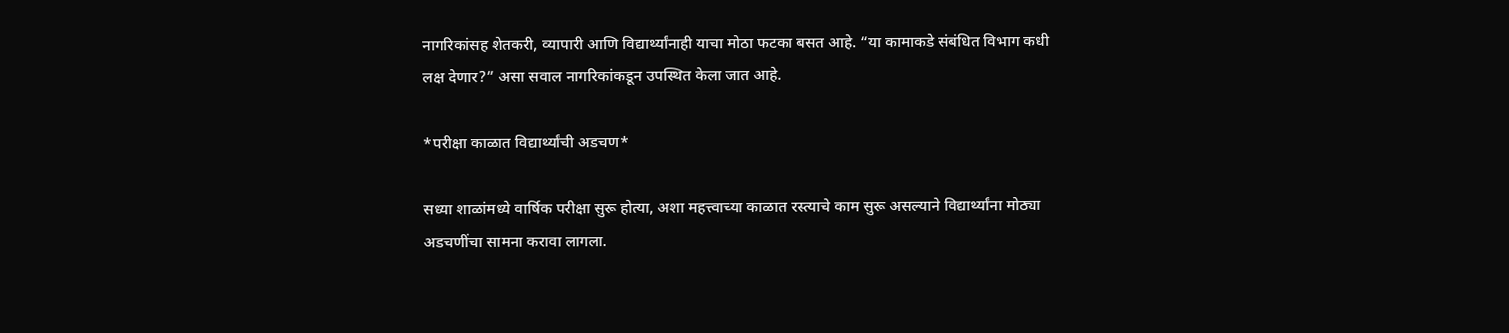नागरिकांसह शेतकरी, व्यापारी आणि विद्यार्थ्यांनाही याचा मोठा फटका बसत आहे. “या कामाकडे संबंधित विभाग कधी लक्ष देणार?” असा सवाल नागरिकांकडून उपस्थित केला जात आहे.

*परीक्षा काळात विद्यार्थ्यांची अडचण*

सध्या शाळांमध्ये वार्षिक परीक्षा सुरू होत्या, अशा महत्त्वाच्या काळात रस्त्याचे काम सुरू असल्याने विद्यार्थ्यांना मोठ्या अडचणींचा सामना करावा लागला.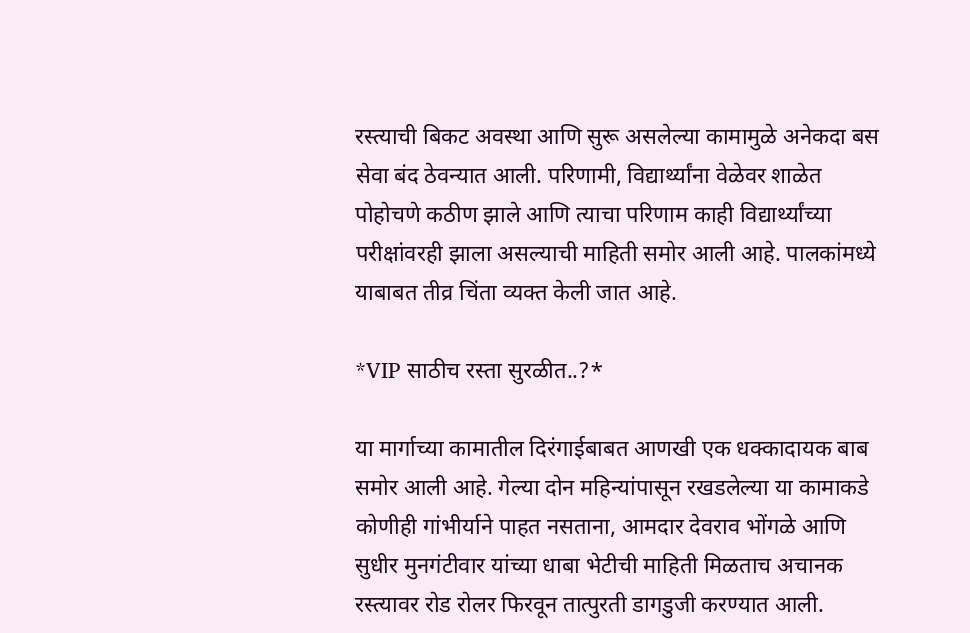रस्त्याची बिकट अवस्था आणि सुरू असलेल्या कामामुळे अनेकदा बस सेवा बंद ठेवन्यात आली. परिणामी, विद्यार्थ्यांना वेळेवर शाळेत पोहोचणे कठीण झाले आणि त्याचा परिणाम काही विद्यार्थ्यांच्या परीक्षांवरही झाला असल्याची माहिती समोर आली आहे. पालकांमध्ये याबाबत तीव्र चिंता व्यक्त केली जात आहे.

*VIP साठीच रस्ता सुरळीत..?*

या मार्गाच्या कामातील दिरंगाईबाबत आणखी एक धक्कादायक बाब समोर आली आहे. गेल्या दोन महिन्यांपासून रखडलेल्या या कामाकडे कोणीही गांभीर्याने पाहत नसताना, आमदार देवराव भोंगळे आणि सुधीर मुनगंटीवार यांच्या धाबा भेटीची माहिती मिळताच अचानक रस्त्यावर रोड रोलर फिरवून तात्पुरती डागडुजी करण्यात आली.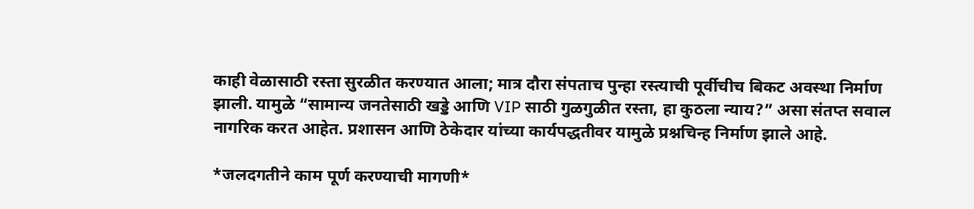काही वेळासाठी रस्ता सुरळीत करण्यात आला; मात्र दौरा संपताच पुन्हा रस्त्याची पूर्वीचीच बिकट अवस्था निर्माण झाली. यामुळे “सामान्य जनतेसाठी खड्डे आणि VIP साठी गुळगुळीत रस्ता, हा कुठला न्याय?” असा संतप्त सवाल नागरिक करत आहेत. प्रशासन आणि ठेकेदार यांच्या कार्यपद्धतीवर यामुळे प्रश्नचिन्ह निर्माण झाले आहे.

*जलदगतीने काम पूर्ण करण्याची मागणी*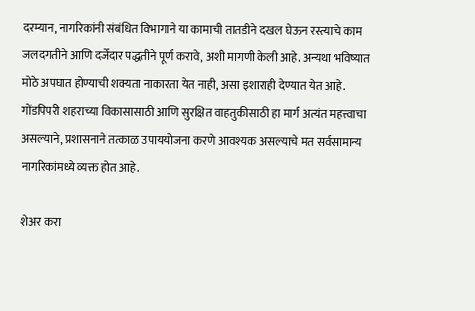दरम्यान, नागरिकांनी संबंधित विभागाने या कामाची तातडीने दखल घेऊन रस्त्याचे काम जलदगतीने आणि दर्जेदार पद्धतीने पूर्ण करावे, अशी मागणी केली आहे. अन्यथा भविष्यात मोठे अपघात होण्याची शक्यता नाकारता येत नाही, असा इशाराही देण्यात येत आहे. गोंडपिपरी शहराच्या विकासासाठी आणि सुरक्षित वाहतुकीसाठी हा मार्ग अत्यंत महत्त्वाचा असल्याने, प्रशासनाने तत्काळ उपाययोजना करणे आवश्यक असल्याचे मत सर्वसामान्य नागरिकांमध्ये व्यक्त होत आहे.

शेअर करा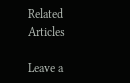Related Articles

Leave a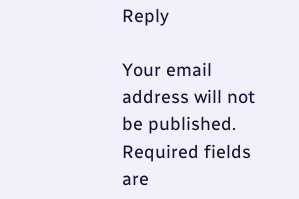Reply

Your email address will not be published. Required fields are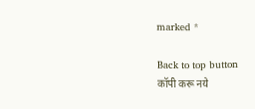marked *

Back to top button
कॉपी करू नये